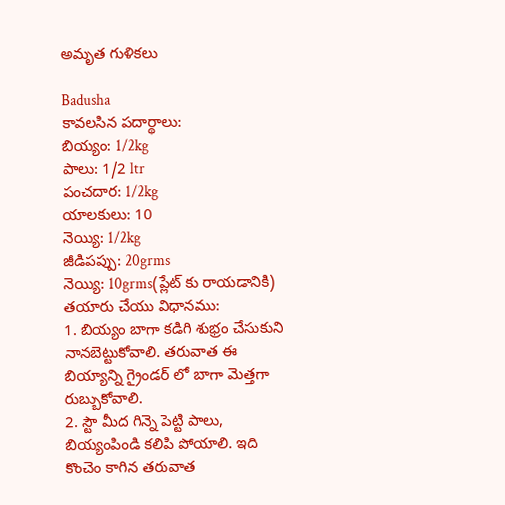అమృత గుళికలు

Badusha
కావలసిన పదార్థాలు:
బియ్యం: 1/2kg
పాలు: 1/2 ltr
పంచదార: 1/2kg
యాలకులు: 10
నెయ్యి: 1/2kg
జీడిపప్పు: 20grms
నెయ్యి: 10grms(ప్లేట్ కు రాయడానికి)
తయారు చేయు విధానము:
1. బియ్యం బాగా కడిగి శుభ్రం చేసుకుని నానబెట్టుకోవాలి. తరువాత ఈ బియ్యాన్ని గ్రైండర్‌ లో బాగా మెత్తగా రుబ్బుకోవాలి.
2. స్టౌ మీద గిన్నె పెట్టి పాలు, బియ్యంపిండి కలిపి పోయాలి. ఇది కొంచెం కాగిన తరువాత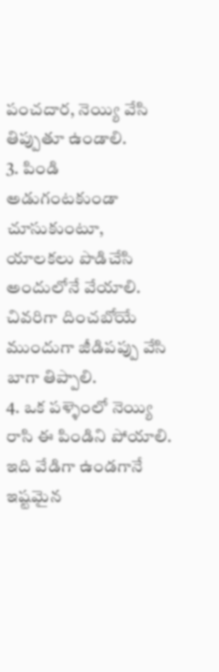పంచదార, నెయ్యి వేసి తిప్పుతూ ఉండాలి.
3. పిండి అడుగంటకుండా చూసుకుంటూ, యాలకలు పొడిచేసి అందులోనే వేయాలి. చివరిగా దించబోయే ముందుగా జీడిపప్పు వేసి బాగా తిప్పాలి.
4. ఒక పళ్ళెంలో నెయ్యి రాసి ఈ పిండిని పోయాలి. ఇది వేడిగా ఉండగానే ఇష్టమైన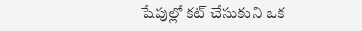షేపుల్లో కట్ చేసుకుని ఒక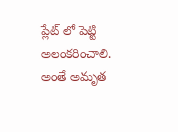ప్లేట్ లో పెట్టి అలంకరించాలి. అంతే అమృత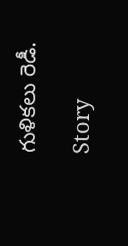గుళికలు రెడీ.

Story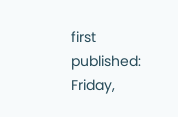first published: Friday,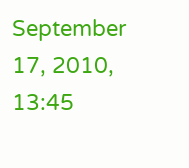September 17, 2010, 13:45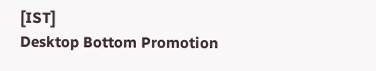[IST]
Desktop Bottom Promotion